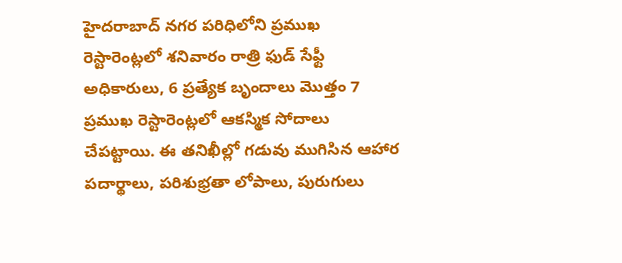హైదరాబాద్ నగర పరిధిలోని ప్రముఖ రెస్టారెంట్లలో శనివారం రాత్రి ఫుడ్ సేఫ్టీ అధికారులు, 6 ప్రత్యేక బృందాలు మొత్తం 7 ప్రముఖ రెస్టారెంట్లలో ఆకస్మిక సోదాలు చేపట్టాయి. ఈ తనిఖీల్లో గడువు ముగిసిన ఆహార పదార్థాలు, పరిశుభ్రతా లోపాలు, పురుగులు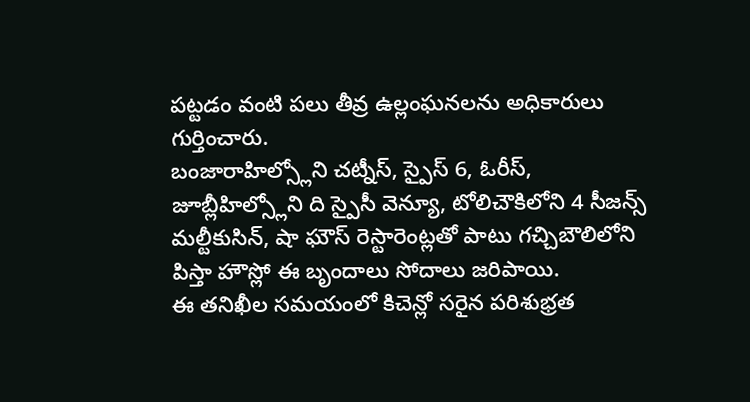పట్టడం వంటి పలు తీవ్ర ఉల్లంఘనలను అధికారులు గుర్తించారు.
బంజారాహిల్స్లోని చట్నీస్, స్పైస్ 6, ఓరీస్, జూబ్లీహిల్స్లోని ది స్పైసీ వెన్యూ, టోలిచౌకిలోని 4 సీజన్స్ మల్టీకుసిన్, షా ఘౌస్ రెస్టారెంట్లతో పాటు గచ్చిబౌలిలోని పిస్తా హౌస్లో ఈ బృందాలు సోదాలు జరిపాయి.
ఈ తనిఖీల సమయంలో కిచెన్లో సరైన పరిశుభ్రత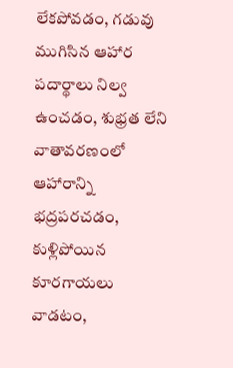లేకపోవడం, గడువు ముగిసిన ఆహార పదార్థాలు నిల్వ ఉంచడం, శుభ్రత లేని వాతావరణంలో ఆహారాన్ని భద్రపరచడం, కుళ్లిపోయిన కూరగాయలు వాడటం,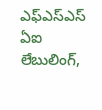ఎఫ్ఎస్ఎస్ ఏఐ లేబులింగ్,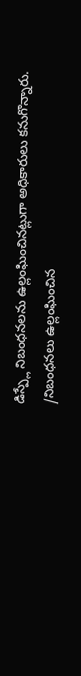డిస్ప్లే నిబంధనలను ఉల్లంఘించినట్లుగా అధికారులు కనుగొన్నారు.
/నిబంధనలు ఉల్లంఘించిన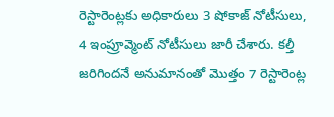రెస్టారెంట్లకు అధికారులు 3 షోకాజ్ నోటీసులు, 4 ఇంప్రూవ్మెంట్ నోటీసులు జారీ చేశారు. కల్తీ జరిగిందనే అనుమానంతో మొత్తం 7 రెస్టారెంట్ల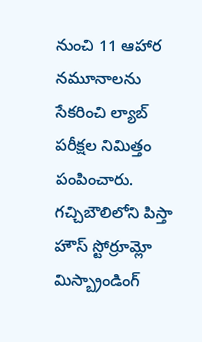నుంచి 11 ఆహార నమూనాలను సేకరించి ల్యాబ్ పరీక్షల నిమిత్తం పంపించారు.
గచ్చిబౌలిలోని పిస్తా హౌస్ స్టోర్రూమ్లో మిస్బ్రాండింగ్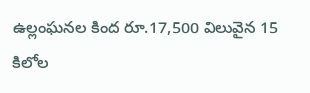ఉల్లంఘనల కింద రూ.17,500 విలువైన 15 కిలోల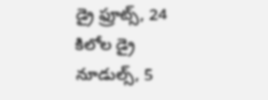డ్రై ఫ్రూట్స్, 24 కిలోల డ్రై నూడుల్స్, 5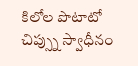కిలోల పొటాటో చిప్స్ను స్వాధీనం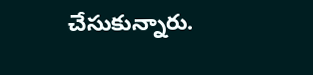చేసుకున్నారు.